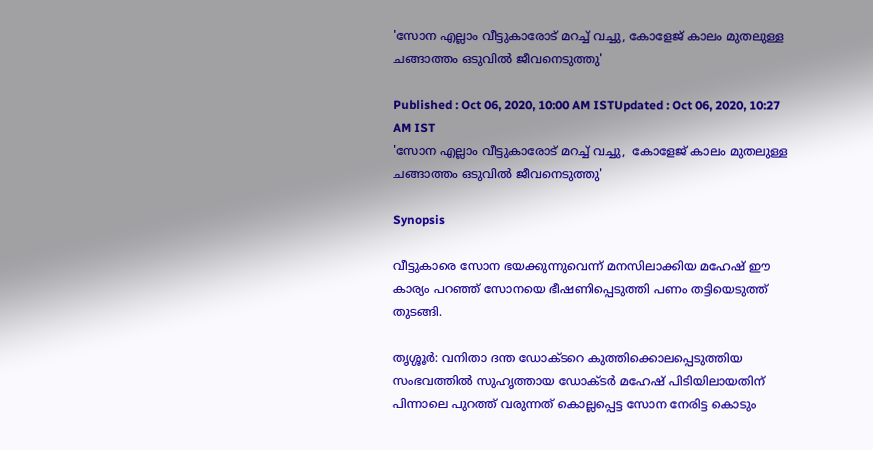'സോന എല്ലാം വീട്ടുകാരോട് മറച്ച് വച്ചു, കോളേജ് കാലം മുതലുള്ള ചങ്ങാത്തം ഒടുവില്‍ ജീവനെടുത്തു'

Published : Oct 06, 2020, 10:00 AM ISTUpdated : Oct 06, 2020, 10:27 AM IST
'സോന എല്ലാം വീട്ടുകാരോട് മറച്ച് വച്ചു,  കോളേജ് കാലം മുതലുള്ള ചങ്ങാത്തം ഒടുവില്‍ ജീവനെടുത്തു'

Synopsis

വീട്ടുകാരെ സോന ഭയക്കുന്നുവെന്ന് മനസിലാക്കിയ മഹേഷ് ഈ കാര്യം പറഞ്ഞ് സോനയെ ഭീഷണിപ്പെടുത്തി പണം തട്ടിയെടുത്ത് തുടങ്ങി.

തൃശ്ശൂര്‍: വനിതാ ദന്ത ഡോക്ടറെ കുത്തിക്കൊലപ്പെടുത്തിയ സംഭവത്തിൽ സുഹൃത്തായ ഡോക്ടര്‍ മഹേഷ് പിടിയിലായതിന് പിന്നാലെ പുറത്ത് വരുന്നത് കൊല്ലപ്പെട്ട സോന നേരിട്ട കൊടും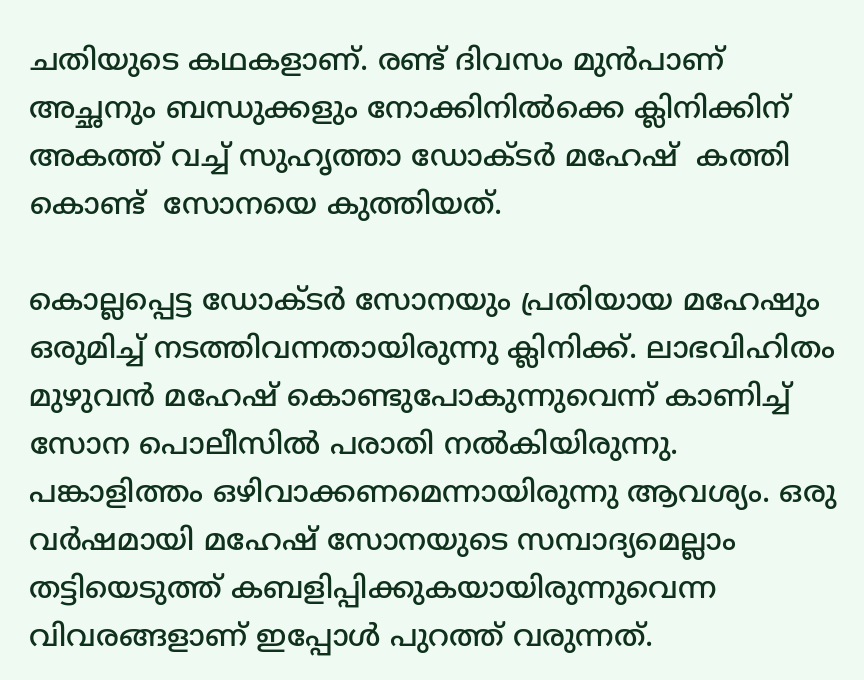ചതിയുടെ കഥകളാണ്. രണ്ട് ദിവസം മുന്‍പാണ് അച്ഛനും ബന്ധുക്കളും നോക്കിനിൽക്കെ ക്ലിനിക്കിന് അകത്ത് വച്ച് സുഹൃത്താ ഡോക്ടര്‍ മഹേഷ്  കത്തി കൊണ്ട്  സോനയെ കുത്തിയത്.

കൊല്ലപ്പെട്ട ഡോക്ടർ സോനയും പ്രതിയായ മഹേഷും ഒരുമിച്ച് നടത്തിവന്നതായിരുന്നു ക്ലിനിക്ക്. ലാഭവിഹിതം മുഴുവൻ മഹേഷ് കൊണ്ടുപോകുന്നുവെന്ന് കാണിച്ച് സോന പൊലീസിൽ പരാതി നൽകിയിരുന്നു. പങ്കാളിത്തം ഒഴിവാക്കണമെന്നായിരുന്നു ആവശ്യം. ഒരു വര്‍ഷമായി മഹേഷ് സോനയുടെ സമ്പാദ്യമെല്ലാം തട്ടിയെടുത്ത് കബളിപ്പിക്കുകയായിരുന്നുവെന്ന വിവരങ്ങളാണ് ഇപ്പോള്‍ പുറത്ത് വരുന്നത്.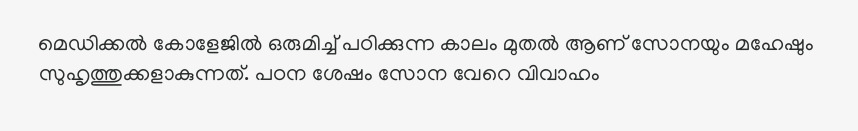മെഡിക്കല്‍ കോളേജില്‍ ഒരുമിച്ച് പഠിക്കുന്ന കാലം മുതല്‍ ആണ് സോനയും മഹേഷും സുഹൃത്തുക്കളാകുന്നത്. പഠന ശേഷം സോന വേറെ വിവാഹം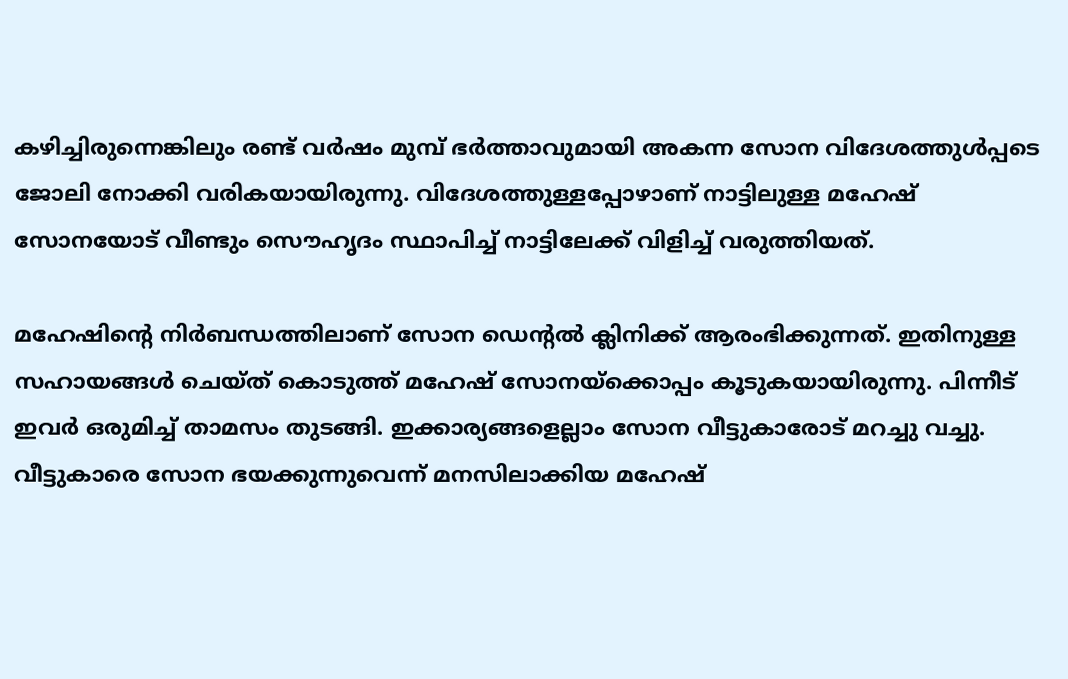കഴിച്ചിരുന്നെങ്കിലും രണ്ട് വര്‍ഷം മുമ്പ് ഭര്‍ത്താവുമായി അകന്ന സോന വിദേശത്തുള്‍പ്പടെ ജോലി നോക്കി വരികയായിരുന്നു. വിദേശത്തുള്ളപ്പോഴാണ് നാട്ടിലുള്ള മഹേഷ് സോനയോട് വീണ്ടും സൌഹൃദം സ്ഥാപിച്ച് നാട്ടിലേക്ക് വിളിച്ച് വരുത്തിയത്.

മഹേഷിന്‍റെ നിര്‍‌ബന്ധത്തിലാണ് സോന ഡെന്‍റല്‍ ക്ലിനിക്ക് ആരംഭിക്കുന്നത്. ഇതിനുള്ള സഹായങ്ങള്‍ ചെയ്ത് കൊടുത്ത് മഹേഷ് സോനയ്ക്കൊപ്പം കൂടുകയായിരുന്നു. പിന്നീട് ഇവര്‍ ഒരുമിച്ച് താമസം തുടങ്ങി. ഇക്കാര്യങ്ങളെല്ലാം സോന വീട്ടുകാരോട് മറച്ചു വച്ചു. വീട്ടുകാരെ സോന ഭയക്കുന്നുവെന്ന് മനസിലാക്കിയ മഹേഷ്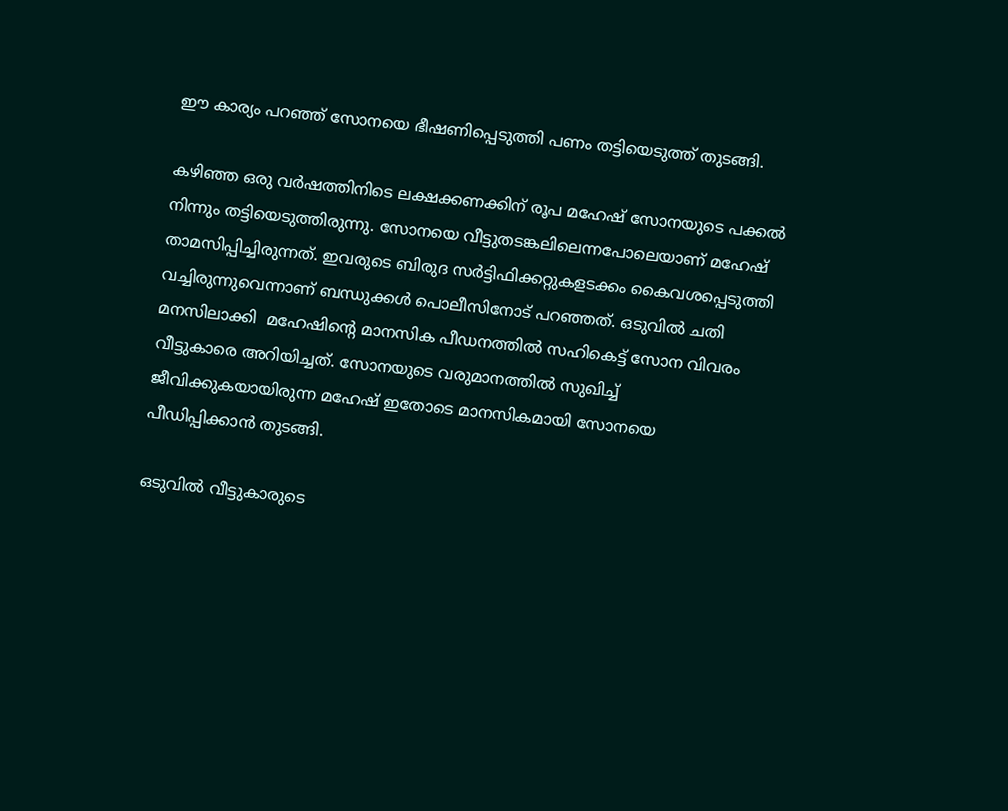ഈ കാര്യം പറഞ്ഞ് സോനയെ ഭീഷണിപ്പെടുത്തി പണം തട്ടിയെടുത്ത് തുടങ്ങി.

കഴിഞ്ഞ ഒരു വര്‍ഷത്തിനിടെ ലക്ഷക്കണക്കിന് രൂപ മഹേഷ് സോനയുടെ പക്കല്‍ നിന്നും തട്ടിയെടുത്തിരുന്നു. സോനയെ വീട്ടുതടങ്കലിലെന്നപോലെയാണ് മഹേഷ് താമസിപ്പിച്ചിരുന്നത്. ഇവരുടെ ബിരുദ സര്‍ട്ടിഫിക്കറ്റുകളടക്കം കൈവശപ്പെടുത്തി വച്ചിരുന്നുവെന്നാണ് ബന്ധുക്കള്‍ പൊലീസിനോട് പറഞ്ഞത്. ഒടുവില്‍ ചതി മനസിലാക്കി  മഹേഷിന്‍റെ മാനസിക പീഡനത്തില്‍ സഹികെട്ട് സോന വിവരം വീട്ടുകാരെ അറിയിച്ചത്. സോനയുടെ വരുമാനത്തില്‍ സുഖിച്ച് ജീവിക്കുകയായിരുന്ന മഹേഷ് ഇതോടെ മാനസികമായി സോനയെ പീഡിപ്പിക്കാന്‍ തുടങ്ങി.

ഒടുവില്‍ വീട്ടുകാരുടെ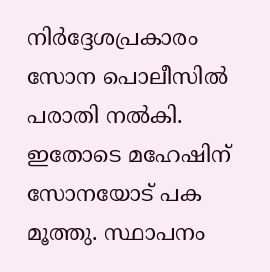നിര്‍ദ്ദേശപ്രകാരം സോന പൊലീസില്‍ പരാതി നല്‍കി. ഇതോടെ മഹേഷിന് സോനയോട് പക മൂത്തു. സ്ഥാപനം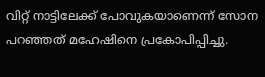വിറ്റ് നാട്ടിലേക്ക് പോവുകയാണെന്ന് സോന പറഞ്ഞത് മഹേഷിനെ പ്രകോപിപ്പിച്ചു.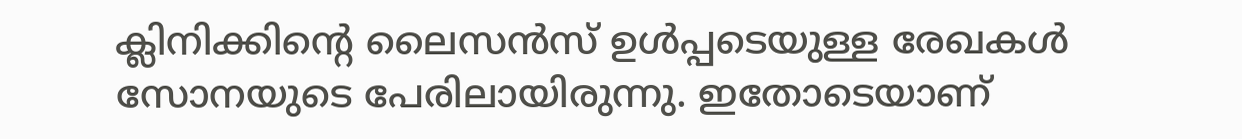ക്ലിനിക്കിന്‍റെ ലൈസന്‍സ് ഉള്‍പ്പടെയുള്ള രേഖകള്‍ സോനയുടെ പേരിലായിരുന്നു. ഇതോടെയാണ്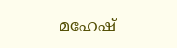മഹേഷ്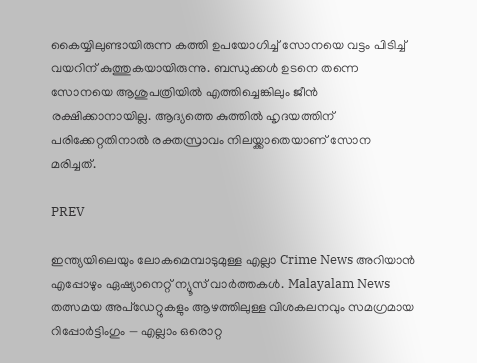കൈയ്യിലുണ്ടായിരുന്ന കത്തി ഉപയോഗിച്ച് സോനയെ വട്ടം പിടിച്ച് വയറിന് കുത്തുകയായിരുന്നു. ബന്ധുക്കള്‍‌ ഉടനെ തന്നെ സോനയെ ആശുപത്രിയില്‍ എത്തിച്ചെങ്കിലും ജീന്‍ രക്ഷിക്കാനായില്ല. ആദ്യത്തെ കുത്തില്‍ ഹൃദയത്തിന് പരിക്കേറ്റതിനാല്‍ രക്തസ്രാവം നിലയ്ക്കാതെയാണ് സോന മരിച്ചത്.

PREV

ഇന്ത്യയിലെയും ലോകമെമ്പാടുമുള്ള എല്ലാ Crime News അറിയാൻ എപ്പോഴും ഏഷ്യാനെറ്റ് ന്യൂസ് വാർത്തകൾ. Malayalam News  തത്സമയ അപ്‌ഡേറ്റുകളും ആഴത്തിലുള്ള വിശകലനവും സമഗ്രമായ റിപ്പോർട്ടിംഗും — എല്ലാം ഒരൊറ്റ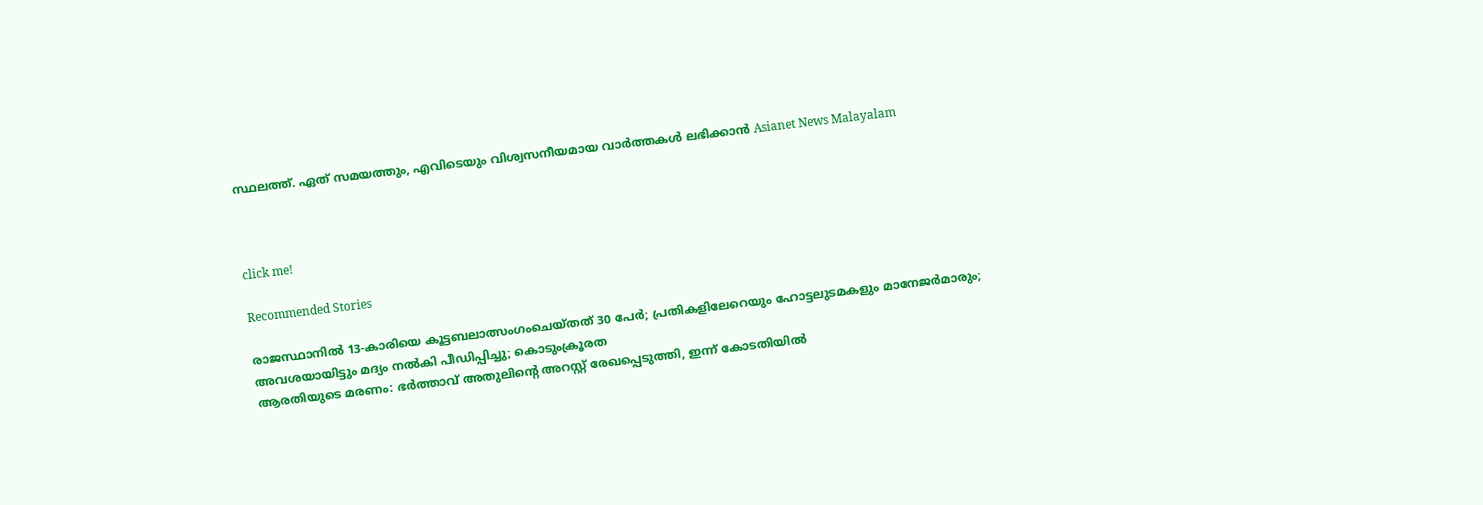സ്ഥലത്ത്. ഏത് സമയത്തും, എവിടെയും വിശ്വസനീയമായ വാർത്തകൾ ലഭിക്കാൻ Asianet News Malayalam



click me!

Recommended Stories

രാജസ്ഥാനിൽ 13-കാരിയെ കൂട്ടബലാത്സംഗംചെയ്തത് 30 പേ‍ർ; പ്രതികളിലേറെയും ഹോട്ടലുടമകളും മാനേജർമാരും; അവശയായിട്ടും മദ്യം നൽകി പീഡിപ്പിച്ചു; കൊടുംക്രൂരത
ആരതിയുടെ മരണം: ഭർത്താവ് അതുലിന്റെ അറസ്റ്റ് രേഖപ്പെടുത്തി, ഇന്ന് കോടതിയിൽ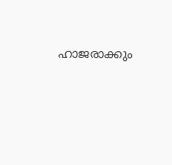ഹാജരാക്കും‌‌‌